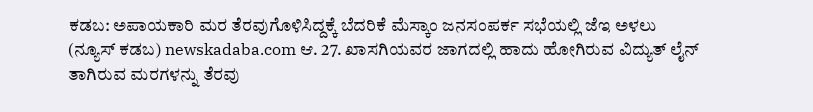ಕಡಬ: ಅಪಾಯಕಾರಿ ಮರ ತೆರವುಗೊಳಿಸಿದ್ದಕ್ಕೆ ಬೆದರಿಕೆ ಮೆಸ್ಕಾಂ ಜನಸಂಪರ್ಕ ಸಭೆಯಲ್ಲಿ ಜೆಇ ಅಳಲು
(ನ್ಯೂಸ್ ಕಡಬ) newskadaba.com ಆ. 27. ಖಾಸಗಿಯವರ ಜಾಗದಲ್ಲಿ ಹಾದು ಹೋಗಿರುವ ವಿದ್ಯುತ್ ಲೈನ್ ತಾಗಿರುವ ಮರಗಳನ್ನು ತೆರವು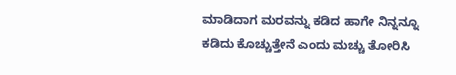ಮಾಡಿದಾಗ ಮರವನ್ನು ಕಡಿದ ಹಾಗೇ ನಿನ್ನನ್ನೂ ಕಡಿದು ಕೊಚ್ಚುತ್ತೇನೆ ಎಂದು ಮಚ್ಚು ತೋರಿಸಿ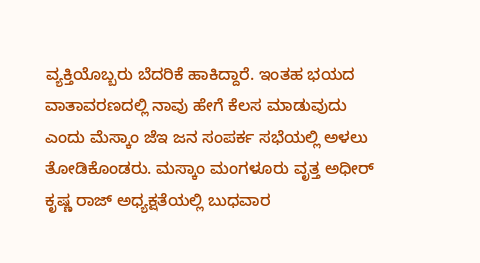ವ್ಯಕ್ತಿಯೊಬ್ಬರು ಬೆದರಿಕೆ ಹಾಕಿದ್ದಾರೆ. ಇಂತಹ ಭಯದ ವಾತಾವರಣದಲ್ಲಿ ನಾವು ಹೇಗೆ ಕೆಲಸ ಮಾಡುವುದು ಎಂದು ಮೆಸ್ಕಾಂ ಜೆಇ ಜನ ಸಂಪರ್ಕ ಸಭೆಯಲ್ಲಿ ಅಳಲು ತೋಡಿಕೊಂಡರು. ಮಸ್ಕಾಂ ಮಂಗಳೂರು ವೃತ್ತ ಅಧೀರ್ ಕೃಷ್ಣ ರಾಜ್ ಅಧ್ಯಕ್ಷತೆಯಲ್ಲಿ ಬುಧವಾರ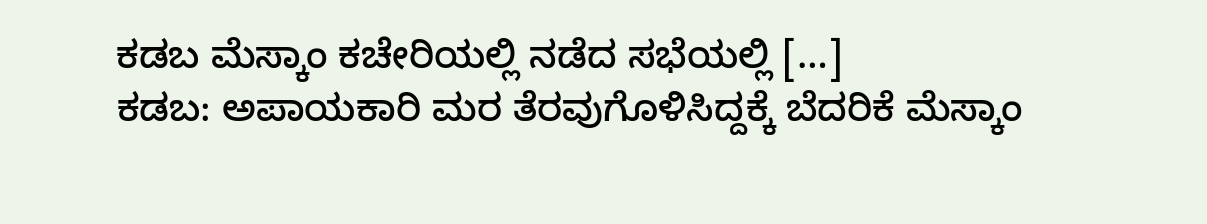ಕಡಬ ಮೆಸ್ಕಾಂ ಕಚೇರಿಯಲ್ಲಿ ನಡೆದ ಸಭೆಯಲ್ಲಿ […]
ಕಡಬ: ಅಪಾಯಕಾರಿ ಮರ ತೆರವುಗೊಳಿಸಿದ್ದಕ್ಕೆ ಬೆದರಿಕೆ ಮೆಸ್ಕಾಂ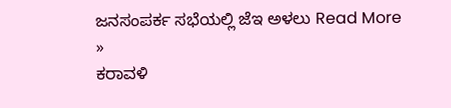ಜನಸಂಪರ್ಕ ಸಭೆಯಲ್ಲಿ ಜೆಇ ಅಳಲು Read More »
ಕರಾವಳಿ